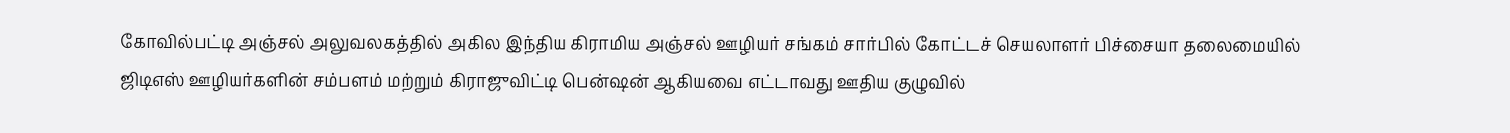கோவில்பட்டி அஞ்சல் அலுவலகத்தில் அகில இந்திய கிராமிய அஞ்சல் ஊழியர் சங்கம் சார்பில் கோட்டச் செயலாளர் பிச்சையா தலைமையில் ஜிடிஎஸ் ஊழியர்களின் சம்பளம் மற்றும் கிராஜுவிட்டி பென்ஷன் ஆகியவை எட்டாவது ஊதிய குழுவில்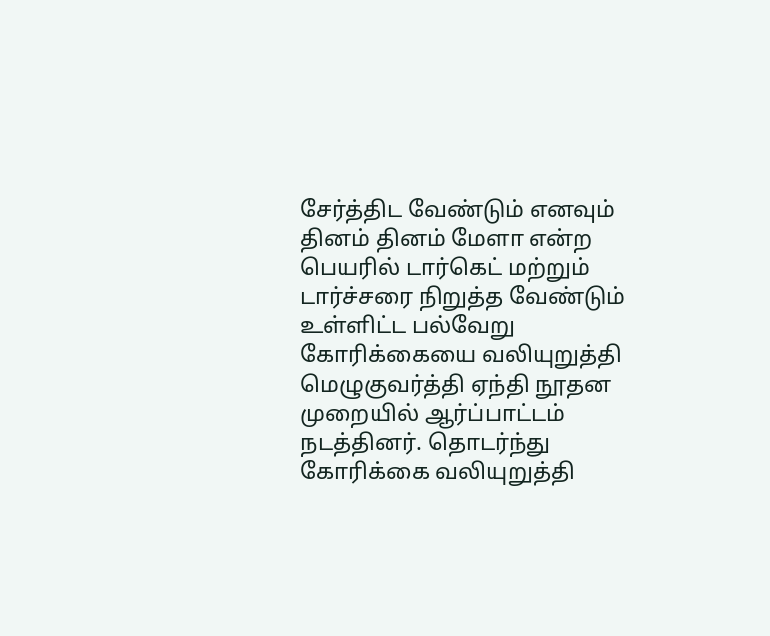சேர்த்திட வேண்டும் எனவும் தினம் தினம் மேளா என்ற பெயரில் டார்கெட் மற்றும் டார்ச்சரை நிறுத்த வேண்டும் உள்ளிட்ட பல்வேறு கோரிக்கையை வலியுறுத்தி மெழுகுவர்த்தி ஏந்தி நூதன முறையில் ஆர்ப்பாட்டம் நடத்தினர். தொடர்ந்து கோரிக்கை வலியுறுத்தி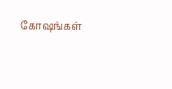கோஷங்கள்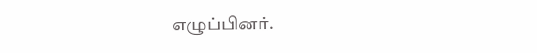எழுப்பினர்.